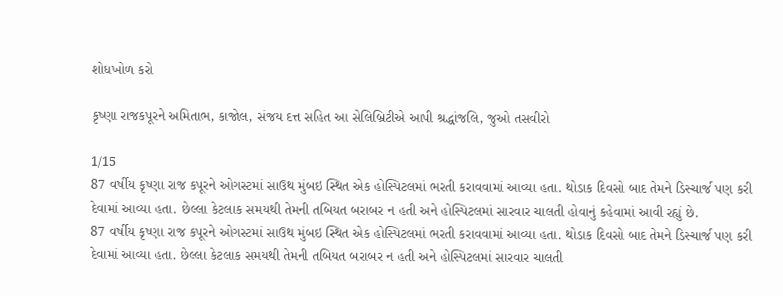શોધખોળ કરો

કૃષ્ણા રાજકપૂરને અમિતાભ, કાજોલ, સંજય દત્ત સહિત આ સેલિબ્રિટીએ આપી શ્રદ્ધાંજલિ, જુઓ તસવીરો

1/15
87 વર્ષીય કૃષ્ણા રાજ કપૂરને ઓગસ્ટમાં સાઉથ મુંબઇ સ્થિત એક હોસ્પિટલમાં ભરતી કરાવવામાં આવ્યા હતા. થોડાક દિવસો બાદ તેમને ડિસ્ચાર્જ પણ કરી દેવામાં આવ્યા હતા. છેલ્લા કેટલાક સમયથી તેમની તબિયત બરાબર ન હતી અને હોસ્પિટલમાં સારવાર ચાલતી હોવાનું કહેવામાં આવી રહ્યું છે.
87 વર્ષીય કૃષ્ણા રાજ કપૂરને ઓગસ્ટમાં સાઉથ મુંબઇ સ્થિત એક હોસ્પિટલમાં ભરતી કરાવવામાં આવ્યા હતા. થોડાક દિવસો બાદ તેમને ડિસ્ચાર્જ પણ કરી દેવામાં આવ્યા હતા. છેલ્લા કેટલાક સમયથી તેમની તબિયત બરાબર ન હતી અને હોસ્પિટલમાં સારવાર ચાલતી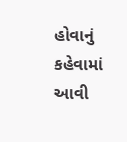હોવાનું કહેવામાં આવી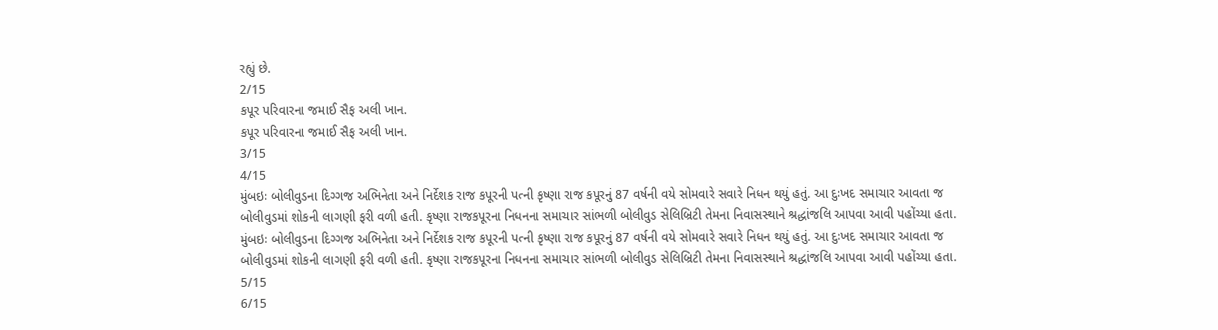રહ્યું છે.
2/15
કપૂર પરિવારના જમાઈ સૈફ અલી ખાન.
કપૂર પરિવારના જમાઈ સૈફ અલી ખાન.
3/15
4/15
મુંબઇઃ બોલીવુડના દિગ્ગજ અભિનેતા અને નિર્દેશક રાજ કપૂરની પત્ની કૃષ્ણા રાજ કપૂરનું 87 વર્ષની વયે સોમવારે સવારે નિધન થયું હતું. આ દુઃખદ સમાચાર આવતા જ બોલીવુડમાં શોકની લાગણી ફરી વળી હતી. કૃષ્ણા રાજકપૂરના નિધનના સમાચાર સાંભળી બોલીવુડ સેલિબ્રિટી તેમના નિવાસસ્થાને શ્રદ્ધાંજલિ આપવા આવી પહોંચ્યા હતા.
મુંબઇઃ બોલીવુડના દિગ્ગજ અભિનેતા અને નિર્દેશક રાજ કપૂરની પત્ની કૃષ્ણા રાજ કપૂરનું 87 વર્ષની વયે સોમવારે સવારે નિધન થયું હતું. આ દુઃખદ સમાચાર આવતા જ બોલીવુડમાં શોકની લાગણી ફરી વળી હતી. કૃષ્ણા રાજકપૂરના નિધનના સમાચાર સાંભળી બોલીવુડ સેલિબ્રિટી તેમના નિવાસસ્થાને શ્રદ્ધાંજલિ આપવા આવી પહોંચ્યા હતા.
5/15
6/15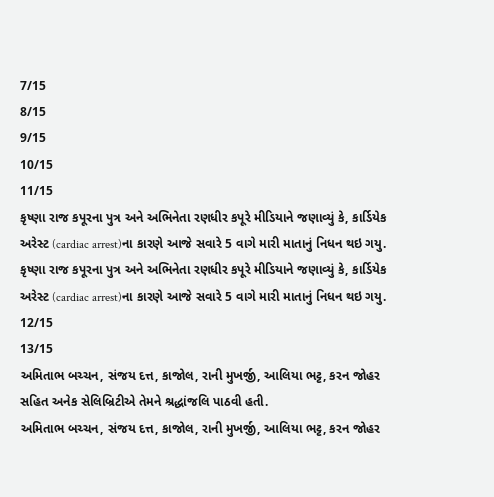7/15
8/15
9/15
10/15
11/15
કૃષ્ણા રાજ કપૂરના પુત્ર અને અભિનેતા રણધીર કપૂરે મીડિયાને જણાવ્યું કે, કાર્ડિયેક અરેસ્ટ (cardiac arrest)ના કારણે આજે સવારે 5 વાગે મારી માતાનું નિધન થઇ ગયુ.
કૃષ્ણા રાજ કપૂરના પુત્ર અને અભિનેતા રણધીર કપૂરે મીડિયાને જણાવ્યું કે, કાર્ડિયેક અરેસ્ટ (cardiac arrest)ના કારણે આજે સવારે 5 વાગે મારી માતાનું નિધન થઇ ગયુ.
12/15
13/15
અમિતાભ બચ્ચન, સંજય દત્ત, કાજોલ, રાની મુખર્જી, આલિયા ભટ્ટ, કરન જોહર સહિત અનેક સેલિબ્રિટીએ તેમને શ્રદ્ધાંજલિ પાઠવી હતી.
અમિતાભ બચ્ચન, સંજય દત્ત, કાજોલ, રાની મુખર્જી, આલિયા ભટ્ટ, કરન જોહર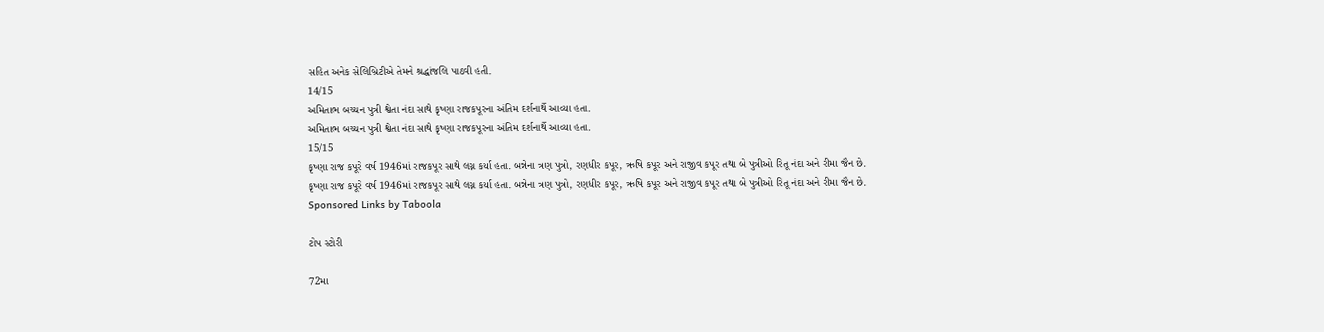સહિત અનેક સેલિબ્રિટીએ તેમને શ્રદ્ધાંજલિ પાઠવી હતી.
14/15
અમિતાભ બચ્ચન પુત્રી શ્વેતા નંદા સાથે કૃષ્ણા રાજકપૂરના અંતિમ દર્શનાર્થે આવ્યા હતા.
અમિતાભ બચ્ચન પુત્રી શ્વેતા નંદા સાથે કૃષ્ણા રાજકપૂરના અંતિમ દર્શનાર્થે આવ્યા હતા.
15/15
કૃષ્ણા રાજ કપૂરે વર્ષ 1946માં રાજકપૂર સાથે લગ્ન કર્યા હતા. બન્નેના ત્રણ પુત્રો, રણધીર કપૂર, ઋષિ કપૂર અને રાજીવ કપૂર તથા બે પુત્રીઓ રિતૂ નંદા અને રીમા જૈન છે.
કૃષ્ણા રાજ કપૂરે વર્ષ 1946માં રાજકપૂર સાથે લગ્ન કર્યા હતા. બન્નેના ત્રણ પુત્રો, રણધીર કપૂર, ઋષિ કપૂર અને રાજીવ કપૂર તથા બે પુત્રીઓ રિતૂ નંદા અને રીમા જૈન છે.
Sponsored Links by Taboola

ટોપ સ્ટોરી

72મા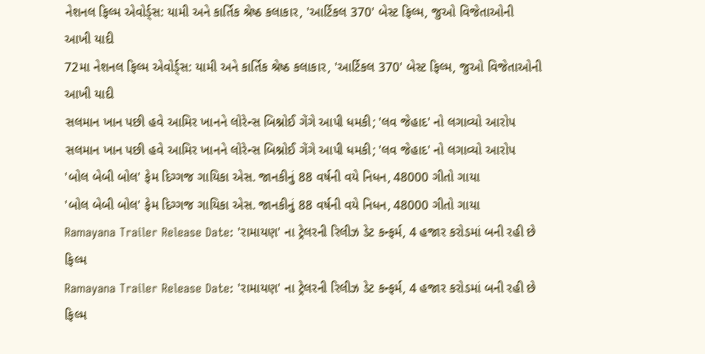નેશનલ ફિલ્મ એવોર્ડ્સ: યામી અને કાર્તિક શ્રેષ્ઠ કલાકાર, 'આર્ટિકલ 370' બેસ્ટ ફિલ્મ, જુઓ વિજેતાઓની આખી યાદી
72મા નેશનલ ફિલ્મ એવોર્ડ્સ: યામી અને કાર્તિક શ્રેષ્ઠ કલાકાર, 'આર્ટિકલ 370' બેસ્ટ ફિલ્મ, જુઓ વિજેતાઓની આખી યાદી
સલમાન ખાન પછી હવે આમિર ખાનને લોરેન્સ બિશ્નોઈ ગેંગે આપી ધમકી; 'લવ જેહાદ' નો લગાવ્યો આરોપ
સલમાન ખાન પછી હવે આમિર ખાનને લોરેન્સ બિશ્નોઈ ગેંગે આપી ધમકી; 'લવ જેહાદ' નો લગાવ્યો આરોપ
'બોલ બેબી બોલ' ફેમ દિગ્ગજ ગાયિકા એસ. જાનકીનું 88 વર્ષની વયે નિધન, 48000 ગીતો ગાયા
'બોલ બેબી બોલ' ફેમ દિગ્ગજ ગાયિકા એસ. જાનકીનું 88 વર્ષની વયે નિધન, 48000 ગીતો ગાયા
Ramayana Trailer Release Date: 'રામાયણ' ના ટ્રેલરની રિલીઝ ડેટ કન્ફર્મ, 4 હજાર કરોડમાં બની રહી છે ફિલ્મ
Ramayana Trailer Release Date: 'રામાયણ' ના ટ્રેલરની રિલીઝ ડેટ કન્ફર્મ, 4 હજાર કરોડમાં બની રહી છે ફિલ્મ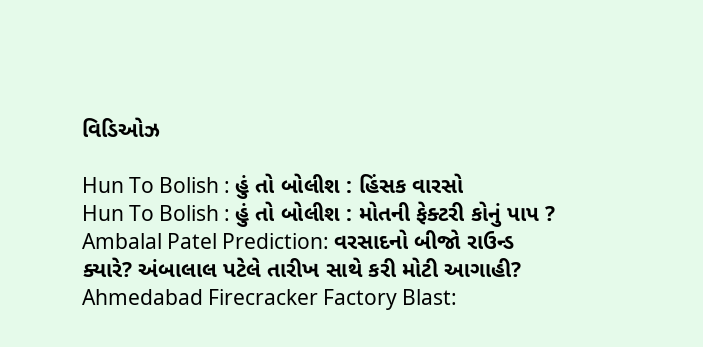વિડિઓઝ

Hun To Bolish : હું તો બોલીશ : હિંસક વારસો
Hun To Bolish : હું તો બોલીશ : મોતની ફેક્ટરી કોનું પાપ ?
Ambalal Patel Prediction: વરસાદનો બીજો રાઉન્ડ ક્યારે? અંબાલાલ પટેલે તારીખ સાથે કરી મોટી આગાહી?
Ahmedabad Firecracker Factory Blast: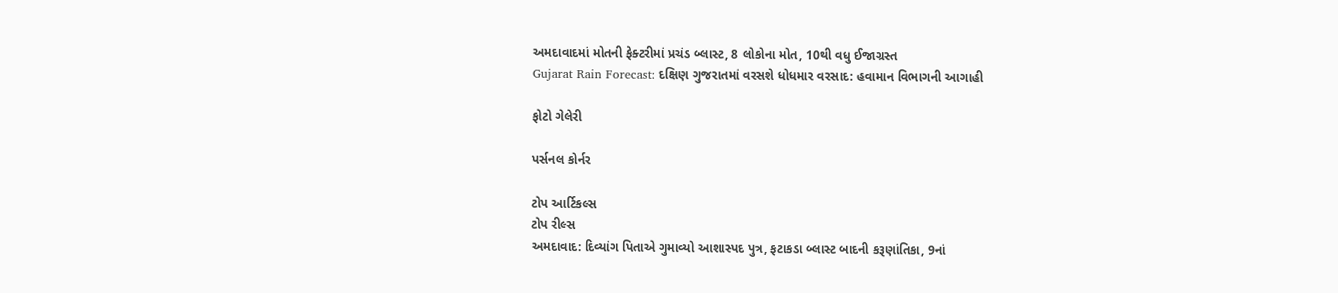અમદાવાદમાં મોતની ફેક્ટરીમાં પ્રચંડ બ્લાસ્ટ, 8 લોકોના મોત, 10થી વધુ ઈજાગ્રસ્ત
Gujarat Rain Forecast: દક્ષિણ ગુજરાતમાં વરસશે ધોધમાર વરસાદ: હવામાન વિભાગની આગાહી

ફોટો ગેલેરી

પર્સનલ કોર્નર

ટોપ આર્ટિકલ્સ
ટોપ રીલ્સ
અમદાવાદ: દિવ્યાંગ પિતાએ ગુમાવ્યો આશાસ્પદ પુત્ર, ફટાકડા બ્લાસ્ટ બાદની કરૂણાંતિકા, 9નાં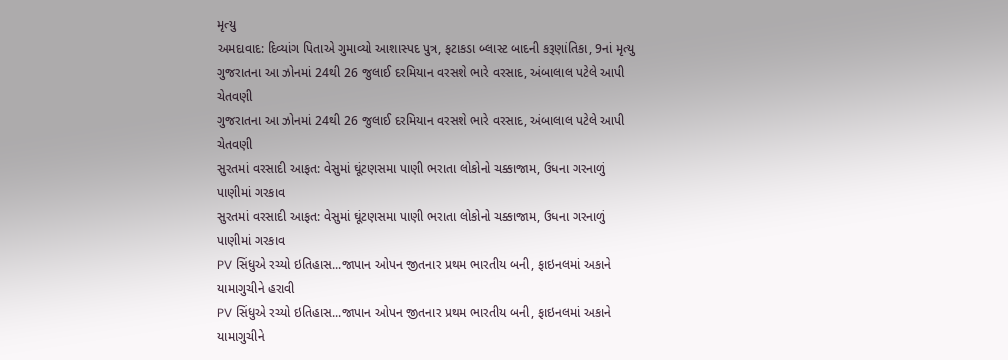મૃત્યુ
અમદાવાદ: દિવ્યાંગ પિતાએ ગુમાવ્યો આશાસ્પદ પુત્ર, ફટાકડા બ્લાસ્ટ બાદની કરૂણાંતિકા, 9નાં મૃત્યુ
ગુજરાતના આ ઝોનમાં 24થી 26 જુલાઈ દરમિયાન વરસશે ભારે વરસાદ, અંબાલાલ પટેલે આપી ચેતવણી
ગુજરાતના આ ઝોનમાં 24થી 26 જુલાઈ દરમિયાન વરસશે ભારે વરસાદ, અંબાલાલ પટેલે આપી ચેતવણી
સુરતમાં વરસાદી આફત: વેસુમાં ઘૂંટણસમા પાણી ભરાતા લોકોનો ચક્કાજામ, ઉધના ગરનાળું પાણીમાં ગરકાવ
સુરતમાં વરસાદી આફત: વેસુમાં ઘૂંટણસમા પાણી ભરાતા લોકોનો ચક્કાજામ, ઉધના ગરનાળું પાણીમાં ગરકાવ
PV સિંધુએ રચ્યો ઇતિહાસ...જાપાન ઓપન જીતનાર પ્રથમ ભારતીય બની, ફાઇનલમાં અકાને યામાગુચીને હરાવી
PV સિંધુએ રચ્યો ઇતિહાસ...જાપાન ઓપન જીતનાર પ્રથમ ભારતીય બની, ફાઇનલમાં અકાને યામાગુચીને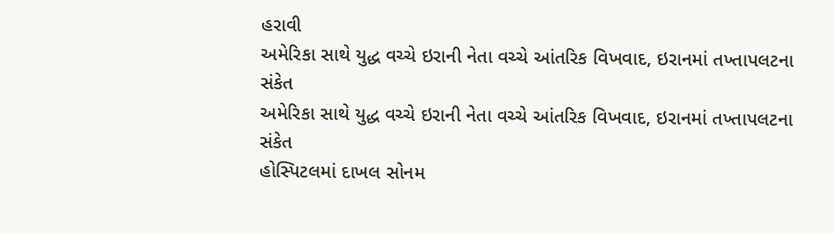હરાવી
અમેરિકા સાથે યુદ્ધ વચ્ચે ઇરાની નેતા વચ્ચે આંતરિક વિખવાદ, ઇરાનમાં તખ્તાપલટના સંકેત
અમેરિકા સાથે યુદ્ધ વચ્ચે ઇરાની નેતા વચ્ચે આંતરિક વિખવાદ, ઇરાનમાં તખ્તાપલટના સંકેત
હોસ્પિટલમાં દાખલ સોનમ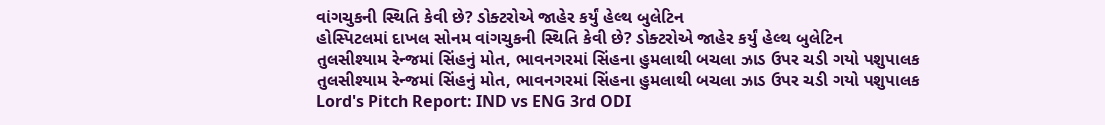વાંગચુકની સ્થિતિ કેવી છે? ડોક્ટરોએ જાહેર કર્યું હેલ્થ બુલેટિન
હોસ્પિટલમાં દાખલ સોનમ વાંગચુકની સ્થિતિ કેવી છે? ડોક્ટરોએ જાહેર કર્યું હેલ્થ બુલેટિન
તુલસીશ્યામ રેન્જમાં સિંહનું મોત, ભાવનગરમાં સિંહના હુમલાથી બચલા ઝાડ ઉપર ચડી ગયો પશુપાલક
તુલસીશ્યામ રેન્જમાં સિંહનું મોત, ભાવનગરમાં સિંહના હુમલાથી બચલા ઝાડ ઉપર ચડી ગયો પશુપાલક
Lord's Pitch Report: IND vs ENG 3rd ODI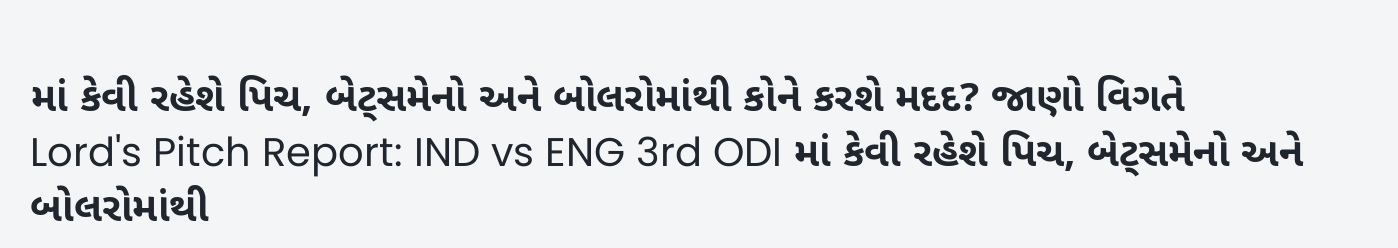માં કેવી રહેશે પિચ, બેટ્સમેનો અને બોલરોમાંથી કોને કરશે મદદ? જાણો વિગતે
Lord's Pitch Report: IND vs ENG 3rd ODI માં કેવી રહેશે પિચ, બેટ્સમેનો અને બોલરોમાંથી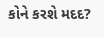કોને કરશે મદદ?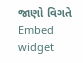જાણો વિગતે
Embed widget